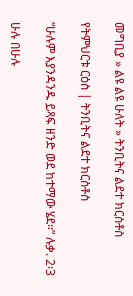መግቢያ » ልዩ ልዩ ሁለት » ትንቢትና ልደተ ክርስቶስ

የትምህርቱ ርዕስ | ትንቢትና ልደተ ክርስቶስ

“ሁሉም እያንዳንዱ ይጻፍ ዘንድ ወደ ከተማው ሄደ።” ሉቃ. 2፡3

ሁሉ በሁሉ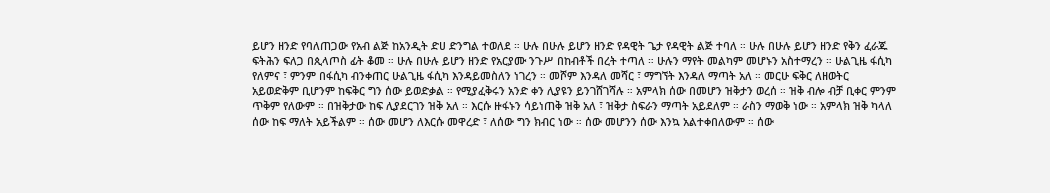ይሆን ዘንድ የባለጠጋው የአብ ልጅ ከአንዲት ድሀ ድንግል ተወለደ ። ሁሉ በሁሉ ይሆን ዘንድ የዳዊት ጌታ የዳዊት ልጅ ተባለ ። ሁሉ በሁሉ ይሆን ዘንድ የቅን ፈራጁ ፍትሕን ፍለጋ በጲላጦስ ፊት ቆመ ። ሁሉ በሁሉ ይሆን ዘንድ የአርያሙ ንጉሥ በከብቶች በረት ተጣለ ። ሁሉን ማየት መልካም መሆኑን አስተማረን ። ሁልጊዜ ፋሲካ የለምና ፣ ምንም በፋሲካ ብንቀጠር ሁልጊዜ ፋሲካ እንዳይመስለን ነገረን ። መሾም እንዳለ መሻር ፣ ማግኘት እንዳለ ማጣት አለ ። መርሁ ፍቅር ለዘወትር አይወድቅም ቢሆንም ከፍቅር ግን ሰው ይወድቃል ። የሚያፈቅሩን አንድ ቀን ሊያዩን ይንገሸገሻሉ ። አምላክ ሰው በመሆን ዝቅታን ወረሰ ። ዝቅ ብሎ ብቻ ቢቀር ምንም ጥቅም የለውም ። በዝቅታው ከፍ ሊያደርገን ዝቅ አለ ። እርሱ ዙፋኑን ሳይነጠቅ ዝቅ አለ ፣ ዝቅታ ስፍራን ማጣት አይደለም ። ራስን ማወቅ ነው ። አምላክ ዝቅ ካላለ ሰው ከፍ ማለት አይችልም ። ሰው መሆን ለእርሱ መዋረድ ፣ ለሰው ግን ክብር ነው ። ሰው መሆንን ሰው እንኳ አልተቀበለውም ። ሰው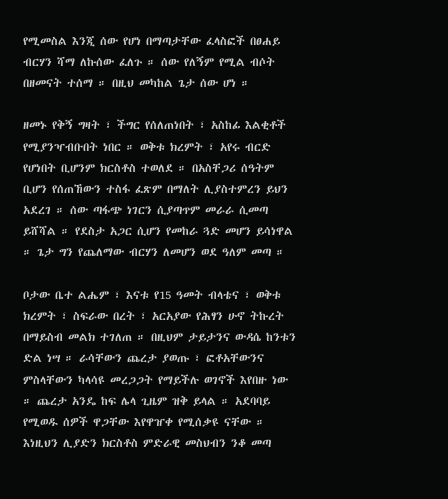የሚመስል እንጂ ሰው የሆነ በማጣታቸው ፈላስፎች በፀሐይ ብርሃን ሻማ ለኩሰው ፈለጉ ። ሰው የለኝም የሚል ብሶት በዘመናት ተሰማ ። በዚህ መካከል ጌታ ሰው ሆነ ።

ዘመኑ የቅኝ ግዛት ፣ ችግር የሰለጠነበት ፣ አስከፊ እልቂቶች የሚያንዣብቡበት ነበር ። ወቅቱ ክረምት ፣ አየሩ ብርድ የሆነበት ቢሆንም ክርስቶስ ተወለደ ። በአስቸጋሪ ሰዓትም ቢሆን የሰጠኸውን ተስፋ ፈጽም በማለት ሊያስተምረን ይህን አደረገ ። ሰው ጣፋጭ ነገርን ሲያጣጥም መራራ ሲመጣ ይሸሻል ። የደስታ አጋር ሲሆን የመከራ ጓድ መሆን ይሳነዋል ። ጌታ ግን የጨለማው ብርሃን ለመሆን ወደ ዓለም መጣ ።

ቦታው ቤተ ልሔም ፣ እናቱ የ15 ዓመት ብላቴና ፣ ወቅቱ ክረምት ፣ ስፍራው በረት ፣ አርአያው የሕፃን ሁኖ ትኩረት በማይስብ መልክ ተገለጠ ። በዚህም ታይታንና ውዳሴ ከንቱን ድል ነሣ ። ራሳቸውን ጨረታ ያወጡ ፣ ፎቶአቸውንና ምስላቸውን ካላሳዩ መረጋጋት የማይችሉ ወገኖች እየበዙ ነው ። ጨረታ አንዴ ከፍ ሌላ ጊዜም ዝቅ ይላል ። አደባባይ የሚወዱ ሰዎች ዋጋቸው እየዋዠቀ የሚሰቃዩ ናቸው ። እነዚህን ሊያድን ክርስቶስ ምድራዊ መስህብን ንቆ መጣ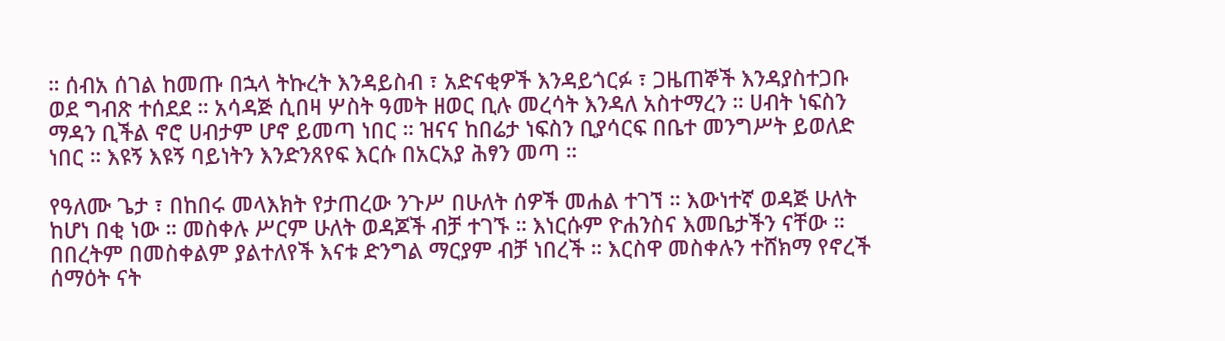። ሰብአ ሰገል ከመጡ በኋላ ትኩረት እንዳይስብ ፣ አድናቂዎች እንዳይጎርፉ ፣ ጋዜጠኞች እንዳያስተጋቡ ወደ ግብጽ ተሰደደ ። አሳዳጅ ሲበዛ ሦስት ዓመት ዘወር ቢሉ መረሳት እንዳለ አስተማረን ። ሀብት ነፍስን ማዳን ቢችል ኖሮ ሀብታም ሆኖ ይመጣ ነበር ። ዝናና ከበሬታ ነፍስን ቢያሳርፍ በቤተ መንግሥት ይወለድ ነበር ። እዩኝ እዩኝ ባይነትን እንድንጸየፍ እርሱ በአርአያ ሕፃን መጣ ።

የዓለሙ ጌታ ፣ በከበሩ መላእክት የታጠረው ንጉሥ በሁለት ሰዎች መሐል ተገኘ ። እውነተኛ ወዳጅ ሁለት ከሆነ በቂ ነው ። መስቀሉ ሥርም ሁለት ወዳጆች ብቻ ተገኙ ። እነርሱም ዮሐንስና እመቤታችን ናቸው ። በበረትም በመስቀልም ያልተለየች እናቱ ድንግል ማርያም ብቻ ነበረች ። እርስዋ መስቀሉን ተሸክማ የኖረች ሰማዕት ናት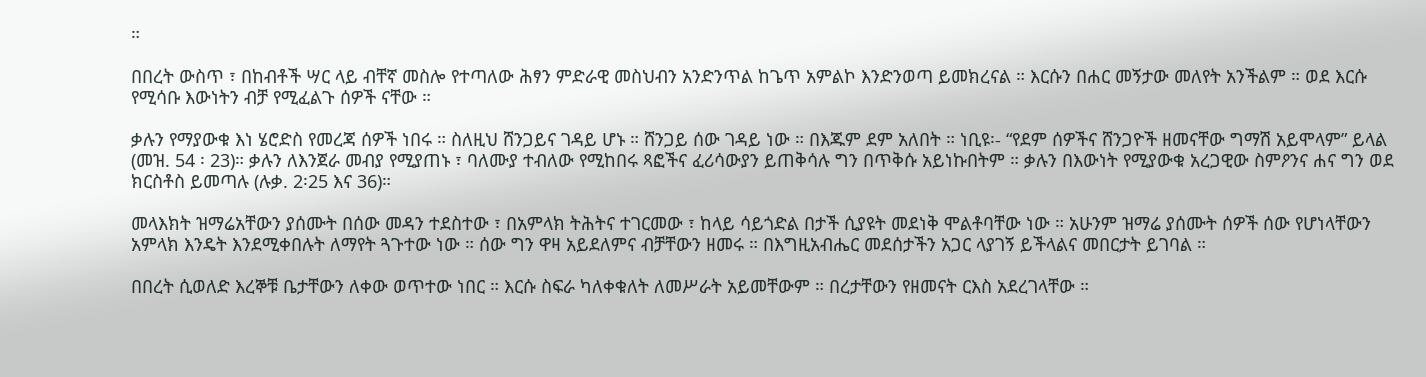።

በበረት ውስጥ ፣ በከብቶች ሣር ላይ ብቸኛ መስሎ የተጣለው ሕፃን ምድራዊ መስህብን አንድንጥል ከጌጥ አምልኮ እንድንወጣ ይመክረናል ። እርሱን በሐር መኝታው መለየት አንችልም ። ወደ እርሱ የሚሳቡ እውነትን ብቻ የሚፈልጉ ሰዎች ናቸው ።

ቃሉን የማያውቁ እነ ሄሮድስ የመረጃ ሰዎች ነበሩ ። ስለዚህ ሸንጋይና ገዳይ ሆኑ ። ሸንጋይ ሰው ገዳይ ነው ። በእጁም ደም አለበት ። ነቢዩ፡- “የደም ሰዎችና ሸንጋዮች ዘመናቸው ግማሽ አይሞላም” ይላል (መዝ. 54 ፡ 23)። ቃሉን ለእንጀራ መብያ የሚያጠኑ ፣ ባለሙያ ተብለው የሚከበሩ ጻፎችና ፈሪሳውያን ይጠቅሳሉ ግን በጥቅሱ አይነኩበትም ። ቃሉን በእውነት የሚያውቁ አረጋዊው ስምዖንና ሐና ግን ወደ ክርስቶስ ይመጣሉ (ሉቃ. 2፡25 እና 36)።

መላእክት ዝማሬአቸውን ያሰሙት በሰው መዳን ተደስተው ፣ በአምላክ ትሕትና ተገርመው ፣ ከላይ ሳይጎድል በታች ሲያዩት መደነቅ ሞልቶባቸው ነው ። አሁንም ዝማሬ ያሰሙት ሰዎች ሰው የሆነላቸውን አምላክ እንዴት እንደሚቀበሉት ለማየት ጓጉተው ነው ። ሰው ግን ዋዛ አይደለምና ብቻቸውን ዘመሩ ። በእግዚአብሔር መደሰታችን አጋር ላያገኝ ይችላልና መበርታት ይገባል ።

በበረት ሲወለድ እረኞቹ ቤታቸውን ለቀው ወጥተው ነበር ። እርሱ ስፍራ ካለቀቁለት ለመሥራት አይመቸውም ። በረታቸውን የዘመናት ርእስ አደረገላቸው ።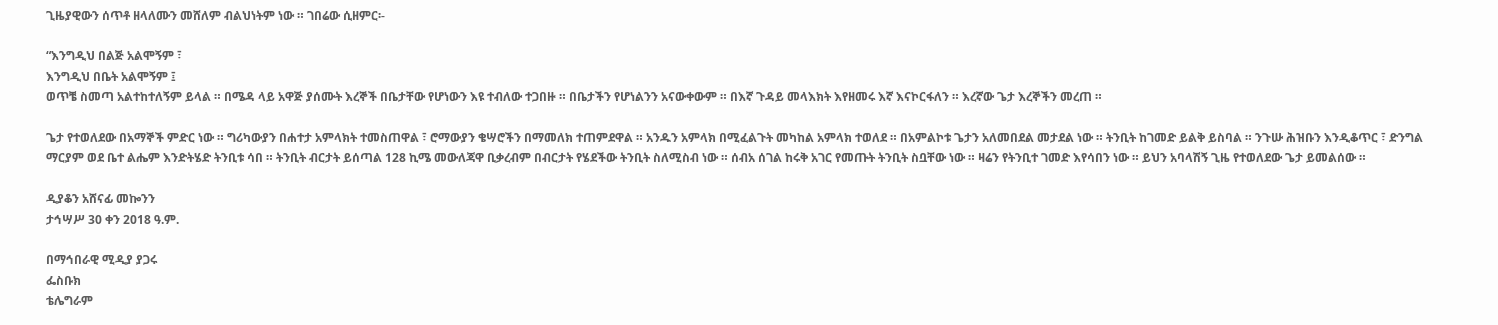ጊዜያዊውን ሰጥቶ ዘላለሙን መሸለም ብልህነትም ነው ። ገበሬው ሲዘምር፡-

“እንግዲህ በልጅ አልሞኝም ፣
እንግዲህ በቤት አልሞኝም ፤
ወጥቼ ስመጣ አልተከተለኝም ይላል ። በሜዳ ላይ አዋጅ ያሰሙት እረኞች በቤታቸው የሆነውን እዩ ተብለው ተጋበዙ ። በቤታችን የሆነልንን አናውቀውም ። በእኛ ጉዳይ መላእክት እየዘመሩ እኛ እናኮርፋለን ። እረኛው ጌታ እረኞችን መረጠ ።

ጌታ የተወለደው በአማኞች ምድር ነው ። ግሪካውያን በሐተታ አምላክት ተመስጠዋል ፣ ሮማውያን ቄሣሮችን በማመለክ ተጠምደዋል ። አንዱን አምላክ በሚፈልጉት መካከል አምላክ ተወለደ ። በአምልኮቱ ጌታን አለመበደል መታደል ነው ። ትንቢት ከገመድ ይልቅ ይስባል ። ንጉሡ ሕዝቡን እንዲቆጥር ፣ ድንግል ማርያም ወደ ቤተ ልሔም እንድትሄድ ትንቢቱ ሳበ ። ትንቢት ብርታት ይሰጣል 128 ኪሜ መውለጃዋ ቢቃረብም በብርታት የሄደችው ትንቢት ስለሚስብ ነው ። ሰብአ ሰገል ከሩቅ አገር የመጡት ትንቢት ስቧቸው ነው ። ዛሬን የትንቢተ ገመድ እየሳበን ነው ። ይህን አባላሽኝ ጊዜ የተወለደው ጌታ ይመልሰው ።

ዲያቆን አሸናፊ መኰንን
ታኅሣሥ 30 ቀን 2018 ዓ.ም.

በማኅበራዊ ሚዲያ ያጋሩ
ፌስቡክ
ቴሌግራም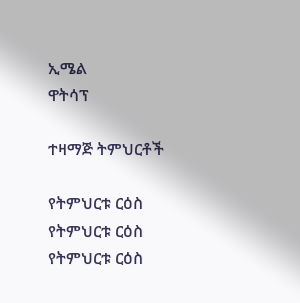ኢሜል
ዋትሳፕ

ተዛማጅ ትምህርቶች

የትምህርቱ ርዕስ
የትምህርቱ ርዕስ
የትምህርቱ ርዕስ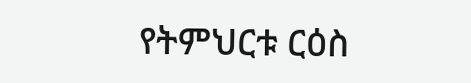የትምህርቱ ርዕስ